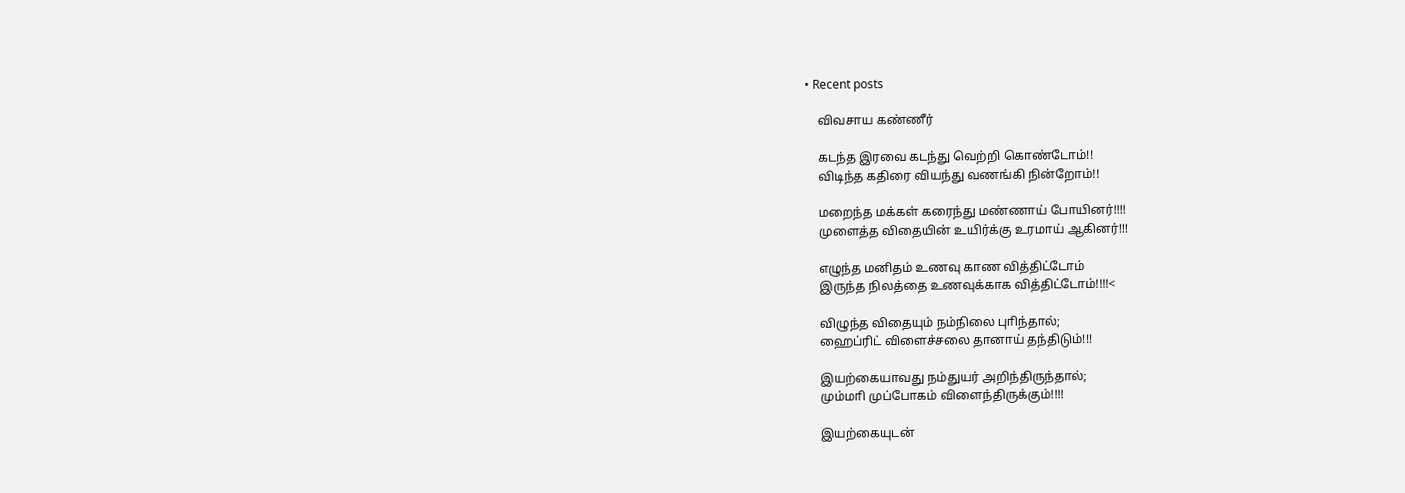• Recent posts

    விவசாய கண்ணீர்

    கடந்த இரவை கடந்து வெற்றி கொண்டோம்!!
    விடிந்த கதிரை வியந்து வணங்கி நின்றோம்!!

    மறைந்த மக்கள் கரைந்து மண்ணாய் போயினர்!!!!
    முளைத்த விதையின் உயிர்க்கு உரமாய் ஆகினர்!!!

    எழுந்த மனிதம் உணவு காண வித்திட்டோம்
    இருந்த நிலத்தை உணவுக்காக வித்திட்டோம்!!!!<

    விழுந்த விதையும் நம்நிலை புாிந்தால்;
    ஹைப்ரிட் விளைச்சலை தானாய் தந்திடும்!!!

    இயற்கையாவது நம்துயர் அறிந்திருந்தால்;
    மும்மாி முப்போகம் விளைந்திருக்கும்!!!!

    இயற்கையுடன்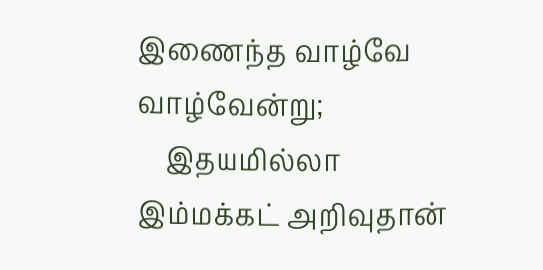இணைந்த வாழ்வே வாழ்வேன்று;
    இதயமில்லா இம்மக்கட் அறிவுதான்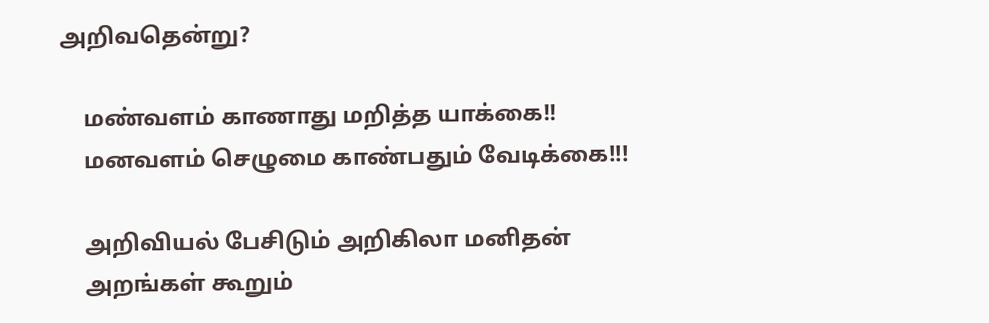அறிவதென்று?

    மண்வளம் காணாது மறித்த யாக்கை!!
    மனவளம் செழுமை காண்பதும் வேடிக்கை!!!

    அறிவியல் பேசிடும் அறிகிலா மனிதன்
    அறங்கள் கூறும்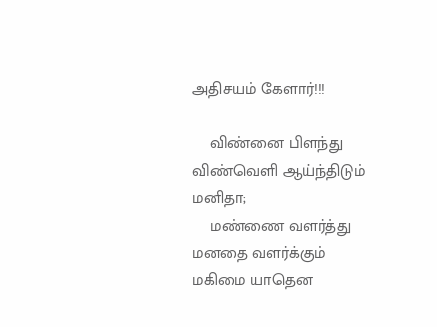அதிசயம் கேளார்!!!

    விண்னை பிளந்து விண்வெளி ஆய்ந்திடும் மனிதா;
    மண்ணை வளர்த்து மனதை வளர்க்கும் மகிமை யாதென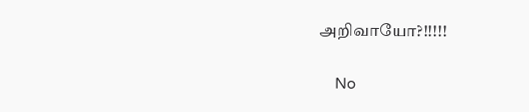அறிவாயோ?!!!!!

    No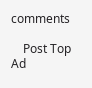comments

    Post Top Ad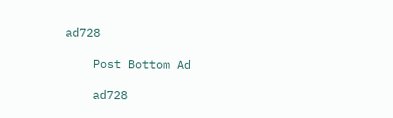ad728

    Post Bottom Ad

    ad728